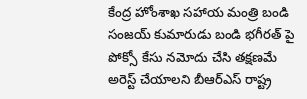కేంద్ర హోంశాఖ సహాయ మంత్రి బండి సంజయ్ కుమారుడు బండి భగీరత్ పై పోక్సో కేసు నమోదు చేసి తక్షణమే అరెస్ట్ చేయాలని బీఆర్ఎస్ రాష్ట్ర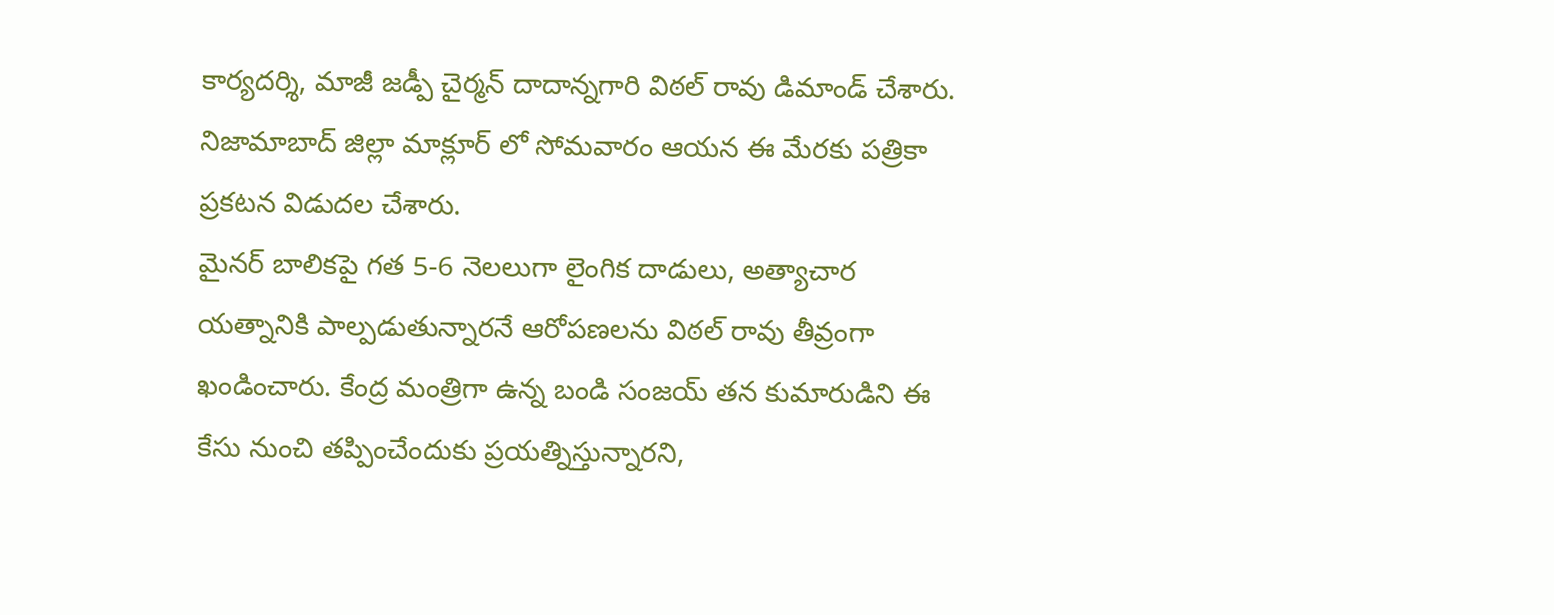కార్యదర్శి, మాజీ జడ్పీ చైర్మన్ దాదాన్నగారి విఠల్ రావు డిమాండ్ చేశారు. నిజామాబాద్ జిల్లా మాక్లూర్ లో సోమవారం ఆయన ఈ మేరకు పత్రికా ప్రకటన విడుదల చేశారు.
మైనర్ బాలికపై గత 5-6 నెలలుగా లైంగిక దాడులు, అత్యాచార యత్నానికి పాల్పడుతున్నారనే ఆరోపణలను విఠల్ రావు తీవ్రంగా ఖండించారు. కేంద్ర మంత్రిగా ఉన్న బండి సంజయ్ తన కుమారుడిని ఈ కేసు నుంచి తప్పించేందుకు ప్రయత్నిస్తున్నారని,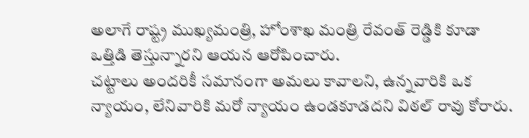అలాగే రాష్ట్ర ముఖ్యమంత్రి, హోంశాఖ మంత్రి రేవంత్ రెడ్డికి కూడా ఒత్తిడి తెస్తున్నారని ఆయన ఆరోపించారు.
చట్టాలు అందరికీ సమానంగా అమలు కావాలని, ఉన్నవారికి ఒక న్యాయం, లేనివారికి మరో న్యాయం ఉండకూడదని విఠల్ రావు కోరారు.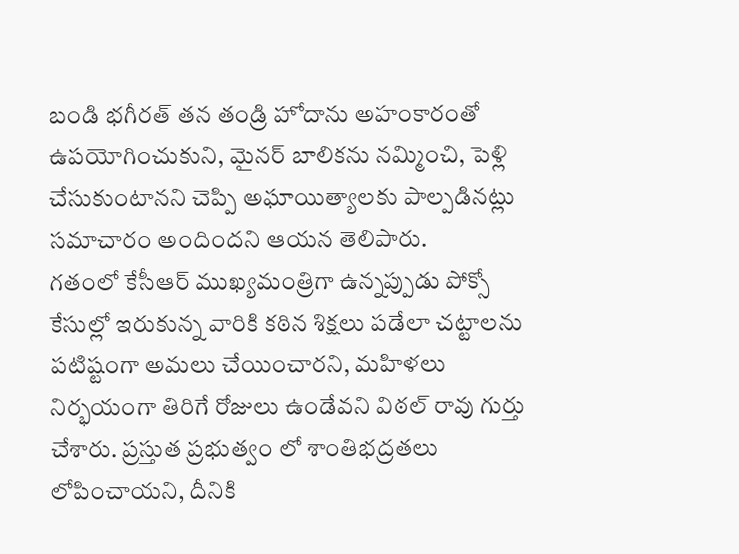బండి భగీరత్ తన తండ్రి హోదాను అహంకారంతో ఉపయోగించుకుని, మైనర్ బాలికను నమ్మించి, పెళ్లి చేసుకుంటానని చెప్పి అఘాయిత్యాలకు పాల్పడినట్లు సమాచారం అందిందని ఆయన తెలిపారు.
గతంలో కేసీఆర్ ముఖ్యమంత్రిగా ఉన్నప్పుడు పోక్సో కేసుల్లో ఇరుకున్న వారికి కఠిన శిక్షలు పడేలా చట్టాలను పటిష్టంగా అమలు చేయించారని, మహిళలు నిర్భయంగా తిరిగే రోజులు ఉండేవని విఠల్ రావు గుర్తు చేశారు. ప్రస్తుత ప్రభుత్వం లో శాంతిభద్రతలు లోపించాయని, దీనికి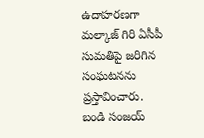ఉదాహరణగా మల్కాజ్ గిరి ఏసీపీ సుమతిపై జరిగిన సంఘటనను ప్రస్తావించారు.
బండి సంజయ్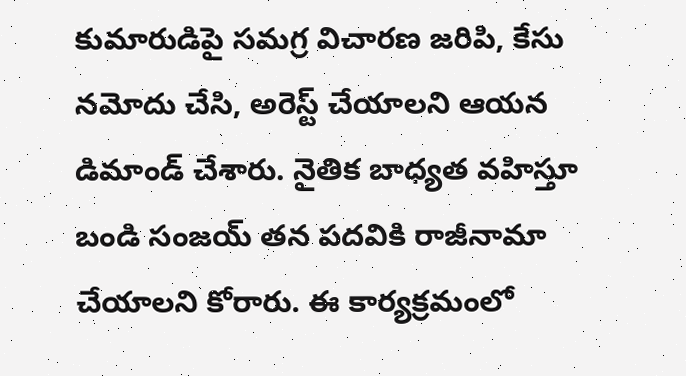కుమారుడిపై సమగ్ర విచారణ జరిపి, కేసు నమోదు చేసి, అరెస్ట్ చేయాలని ఆయన డిమాండ్ చేశారు. నైతిక బాధ్యత వహిస్తూ బండి సంజయ్ తన పదవికి రాజీనామా చేయాలని కోరారు. ఈ కార్యక్రమంలో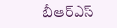బీఆర్ఎస్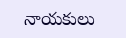నాయకులు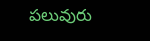పలువురు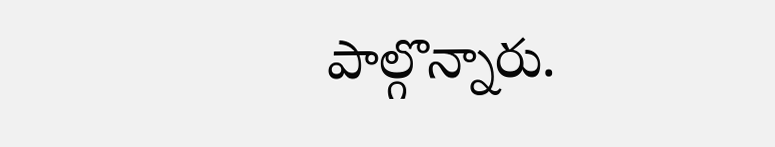పాల్గొన్నారు.